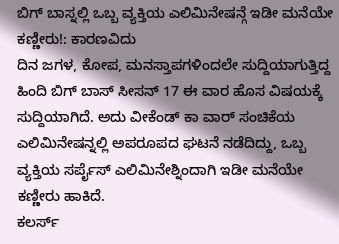ಬಿಗ್ ಬಾಸ್ನಲ್ಲಿ ಒಬ್ಬ ವ್ಯಕ್ತಿಯ ಎಲಿಮಿನೇಷನ್ಗೆ ಇಡೀ ಮನೆಯೇ ಕಣ್ಣೀರು!: ಕಾರಣವಿದು
ದಿನ ಜಗಳ, ಕೋಪ, ಮನಸ್ತಾಪಗಳಿಂದಲೇ ಸುದ್ದಿಯಾಗುತ್ತಿದ್ದ ಹಿಂದಿ ಬಿಗ್ ಬಾಸ್ ಸೀಸನ್ 17 ಈ ವಾರ ಹೊಸ ವಿಷಯಕ್ಕೆ ಸುದ್ದಿಯಾಗಿದೆ. ಅದು ವೀಕೆಂಡ್ ಕಾ ವಾರ್ ಸಂಚಿಕೆಯ ಎಲಿಮಿನೇಷನ್ನಲ್ಲಿ ಅಪರೂಪದ ಘಟನೆ ನಡೆದಿದ್ದು, ಒಬ್ಬ ವ್ಯಕ್ತಿಯ ಸರ್ಪೈಸ್ ಎಲಿಮಿನೇಶ್ನಿಂದಾಗಿ ಇಡೀ ಮನೆಯೇ ಕಣ್ಣೀರು ಹಾಕಿದೆ.
ಕಲರ್ಸ್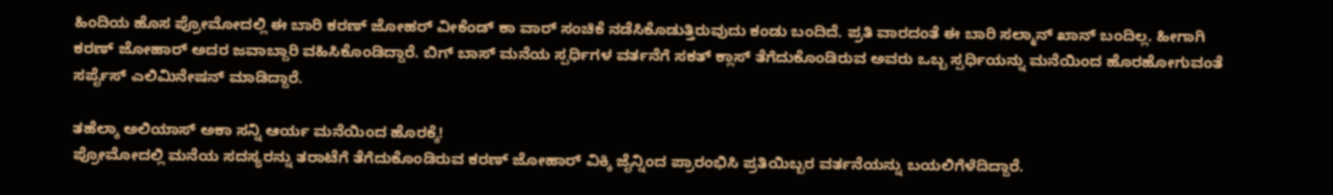ಹಿಂದಿಯ ಹೊಸ ಪ್ರೋಮೋದಲ್ಲಿ ಈ ಬಾರಿ ಕರಣ್ ಜೋಹರ್ ವೀಕೆಂಡ್ ಕಾ ವಾರ್ ಸಂಚಿಕೆ ನಡೆಸಿಕೊಡುತ್ತಿರುವುದು ಕಂಡು ಬಂದಿದೆ. ಪ್ರತಿ ವಾರದಂತೆ ಈ ಬಾರಿ ಸಲ್ಮಾನ್ ಖಾನ್ ಬಂದಿಲ್ಲ. ಹೀಗಾಗಿ ಕರಣ್ ಜೋಹಾರ್ ಅದರ ಜವಾಬ್ದಾರಿ ವಹಿಸಿಕೊಂಡಿದ್ದಾರೆ. ಬಿಗ್ ಬಾಸ್ ಮನೆಯ ಸ್ಪರ್ಧಿಗಳ ವರ್ತನೆಗೆ ಸಕತ್ ಕ್ಲಾಸ್ ತೆಗೆದುಕೊಂಡಿರುವ ಅವರು ಒಬ್ಬ ಸ್ಪರ್ಧಿಯನ್ನು ಮನೆಯಿಂದ ಹೊರಹೋಗುವಂತೆ ಸರ್ಪೈಸ್ ಎಲಿಮಿನೇಷನ್ ಮಾಡಿದ್ದಾರೆ.

ತಹೆಲ್ಕಾ ಅಲಿಯಾಸ್ ಅಕಾ ಸನ್ನಿ ಆರ್ಯ ಮನೆಯಿಂದ ಹೊರಕ್ಕೆ!
ಪ್ರೋಮೋದಲ್ಲಿ ಮನೆಯ ಸದಸ್ಯರನ್ನು ತರಾಟೆಗೆ ತೆಗೆದುಕೊಂಡಿರುವ ಕರಣ್ ಜೋಹಾರ್ ವಿಕ್ಕಿ ಜೈನ್ನಿಂದ ಪ್ರಾರಂಭಿಸಿ ಪ್ರತಿಯಿಬ್ಬರ ವರ್ತನೆಯನ್ನು ಬಯಲಿಗೆಳೆದಿದ್ದಾರೆ.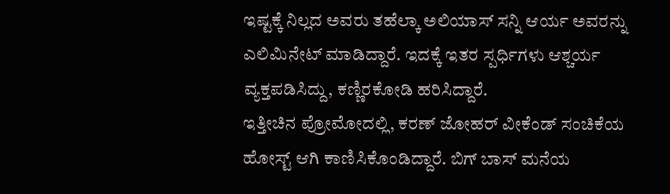ಇಷ್ಟಕ್ಕೆ ನಿಲ್ಲದ ಅವರು ತಹೆಲ್ಕಾ ಅಲಿಯಾಸ್ ಸನ್ನಿ ಆರ್ಯ ಅವರನ್ನು ಎಲಿಮಿನೇಟ್ ಮಾಡಿದ್ದಾರೆ. ಇದಕ್ಕೆ ಇತರ ಸ್ಪರ್ಧಿಗಳು ಆಶ್ಚರ್ಯ ವ್ಯಕ್ತಪಡಿಸಿದ್ದು, ಕಣ್ಣಿರಕೋಡಿ ಹರಿಸಿದ್ದಾರೆ.
ಇತ್ತೀಚಿನ ಪ್ರೋಮೋದಲ್ಲಿ, ಕರಣ್ ಜೋಹರ್ ವೀಕೆಂಡ್ ಸಂಚಿಕೆಯ ಹೋಸ್ಟ್ ಆಗಿ ಕಾಣಿಸಿಕೊಂಡಿದ್ದಾರೆ. ಬಿಗ್ ಬಾಸ್ ಮನೆಯ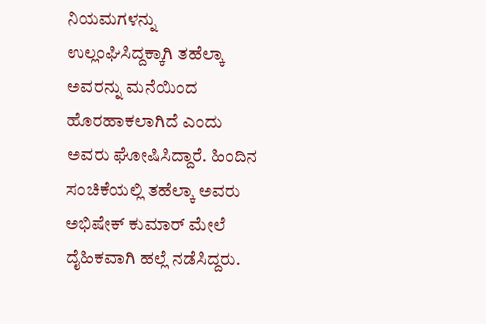ನಿಯಮಗಳನ್ನು ಉಲ್ಲಂಘಿಸಿದ್ದಕ್ಕಾಗಿ ತಹೆಲ್ಕಾ ಅವರನ್ನು ಮನೆಯಿಂದ ಹೊರಹಾಕಲಾಗಿದೆ ಎಂದು ಅವರು ಘೋಷಿಸಿದ್ದಾರೆ. ಹಿಂದಿನ ಸಂಚಿಕೆಯಲ್ಲಿ ತಹೆಲ್ಕಾ ಅವರು ಅಭಿಷೇಕ್ ಕುಮಾರ್ ಮೇಲೆ ದೈಹಿಕವಾಗಿ ಹಲ್ಲೆ ನಡೆಸಿದ್ದರು.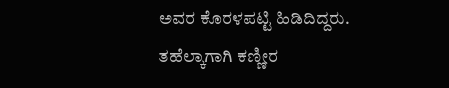ಅವರ ಕೊರಳಪಟ್ಟಿ ಹಿಡಿದಿದ್ದರು.
ತಹೆಲ್ಕಾಗಾಗಿ ಕಣ್ಣೀರ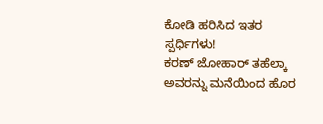ಕೋಡಿ ಹರಿಸಿದ ಇತರ ಸ್ಪರ್ಧಿಗಳು!
ಕರಣ್ ಜೋಹಾರ್ ತಹೆಲ್ಕಾ ಅವರನ್ನು ಮನೆಯಿಂದ ಹೊರ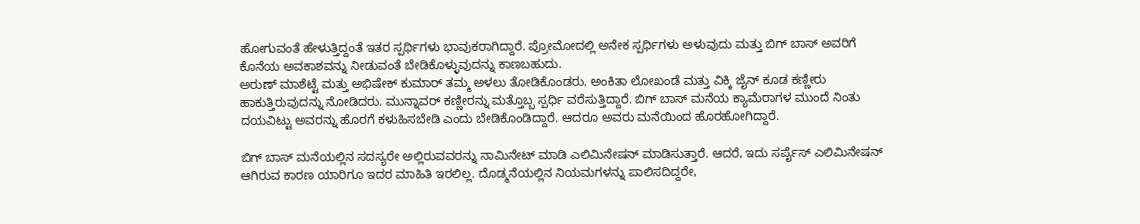ಹೋಗುವಂತೆ ಹೇಳುತ್ತಿದ್ದಂತೆ ಇತರ ಸ್ಪರ್ಥಿಗಳು ಭಾವುಕರಾಗಿದ್ದಾರೆ. ಪ್ರೋಮೋದಲ್ಲಿ ಅನೇಕ ಸ್ಪರ್ಧಿಗಳು ಅಳುವುದು ಮತ್ತು ಬಿಗ್ ಬಾಸ್ ಅವರಿಗೆ ಕೊನೆಯ ಅವಕಾಶವನ್ನು ನೀಡುವಂತೆ ಬೇಡಿಕೊಳ್ಳುವುದನ್ನು ಕಾಣಬಹುದು.
ಅರುಣ್ ಮಾಶೆಟ್ಟೆ ಮತ್ತು ಅಭಿಷೇಕ್ ಕುಮಾರ್ ತಮ್ಮ ಅಳಲು ತೋಡಿಕೊಂಡರು. ಅಂಕಿತಾ ಲೋಖಂಡೆ ಮತ್ತು ವಿಕ್ಕಿ ಜೈನ್ ಕೂಡ ಕಣ್ಣೀರು ಹಾಕುತ್ತಿರುವುದನ್ನು ನೋಡಿದರು. ಮುನ್ನಾವರ್ ಕಣ್ಣೀರನ್ನು ಮತ್ತೊಬ್ಬ ಸ್ಪರ್ಧಿ ವರೆಸುತ್ತಿದ್ದಾರೆ. ಬಿಗ್ ಬಾಸ್ ಮನೆಯ ಕ್ಯಾಮೆರಾಗಳ ಮುಂದೆ ನಿಂತು ದಯವಿಟ್ಟು ಅವರನ್ನು ಹೊರಗೆ ಕಳುಹಿಸಬೇಡಿ ಎಂದು ಬೇಡಿಕೊಂಡಿದ್ದಾರೆ. ಆದರೂ ಅವರು ಮನೆಯಿಂದ ಹೊರಹೋಗಿದ್ದಾರೆ.

ಬಿಗ್ ಬಾಸ್ ಮನೆಯಲ್ಲಿನ ಸದಸ್ಯರೇ ಅಲ್ಲಿರುವವರನ್ನು ನಾಮಿನೇಟ್ ಮಾಡಿ ಎಲಿಮಿನೇಷನ್ ಮಾಡಿಸುತ್ತಾರೆ. ಆದರೆ, ಇದು ಸರ್ಪೈಸ್ ಎಲಿಮಿನೇಷನ್ ಆಗಿರುವ ಕಾರಣ ಯಾರಿಗೂ ಇದರ ಮಾಹಿತಿ ಇರಲಿಲ್ಲ. ದೊಡ್ಮನೆಯಲ್ಲಿನ ನಿಯಮಗಳನ್ನು ಪಾಲಿಸದಿದ್ದರೇ,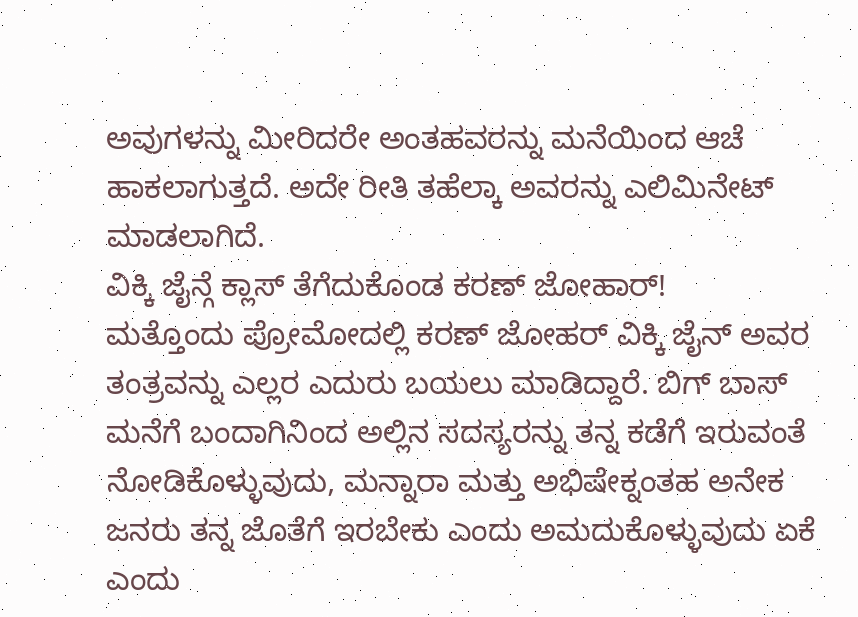ಅವುಗಳನ್ನು ಮೀರಿದರೇ ಅಂತಹವರನ್ನು ಮನೆಯಿಂದ ಆಚೆ ಹಾಕಲಾಗುತ್ತದೆ. ಅದೇ ರೀತಿ ತಹೆಲ್ಕಾ ಅವರನ್ನು ಎಲಿಮಿನೇಟ್ ಮಾಡಲಾಗಿದೆ.
ವಿಕ್ಕಿ ಜೈನ್ಗೆ ಕ್ಲಾಸ್ ತೆಗೆದುಕೊಂಡ ಕರಣ್ ಜೋಹಾರ್!
ಮತ್ತೊಂದು ಪ್ರೋಮೋದಲ್ಲಿ ಕರಣ್ ಜೋಹರ್ ವಿಕ್ಕಿ ಜೈನ್ ಅವರ ತಂತ್ರವನ್ನು ಎಲ್ಲರ ಎದುರು ಬಯಲು ಮಾಡಿದ್ದಾರೆ. ಬಿಗ್ ಬಾಸ್ ಮನೆಗೆ ಬಂದಾಗಿನಿಂದ ಅಲ್ಲಿನ ಸದಸ್ಯರನ್ನು ತನ್ನ ಕಡೆಗೆ ಇರುವಂತೆ ನೋಡಿಕೊಳ್ಳುವುದು, ಮನ್ನಾರಾ ಮತ್ತು ಅಭಿಷೇಕ್ನಂತಹ ಅನೇಕ ಜನರು ತನ್ನ ಜೊತೆಗೆ ಇರಬೇಕು ಎಂದು ಅಮದುಕೊಳ್ಳುವುದು ಏಕೆ ಎಂದು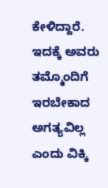ಕೇಳಿದ್ದಾರೆ.
ಇದಕ್ಕೆ ಅವರು ತಮ್ಮೊಂದಿಗೆ ಇರಬೇಕಾದ ಅಗತ್ಯವಿಲ್ಲ ಎಂದು ವಿಕ್ಕಿ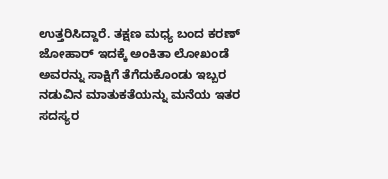ಉತ್ತರಿಸಿದ್ದಾರೆ. ತಕ್ಷಣ ಮಧ್ಯ ಬಂದ ಕರಣ್ ಜೋಹಾರ್ ಇದಕ್ಕೆ ಅಂಕಿತಾ ಲೋಖಂಡೆ ಅವರನ್ನು ಸಾಕ್ಷಿಗೆ ತೆಗೆದುಕೊಂಡು ಇಬ್ಬರ ನಡುವಿನ ಮಾತುಕತೆಯನ್ನು ಮನೆಯ ಇತರ ಸದಸ್ಯರ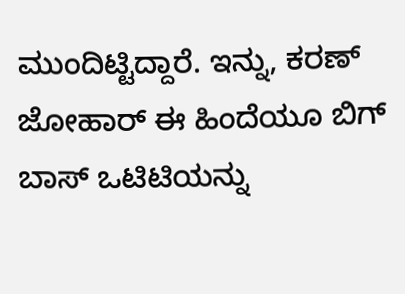ಮುಂದಿಟ್ಟಿದ್ದಾರೆ. ಇನ್ನು, ಕರಣ್ ಜೋಹಾರ್ ಈ ಹಿಂದೆಯೂ ಬಿಗ್ ಬಾಸ್ ಒಟಿಟಿಯನ್ನು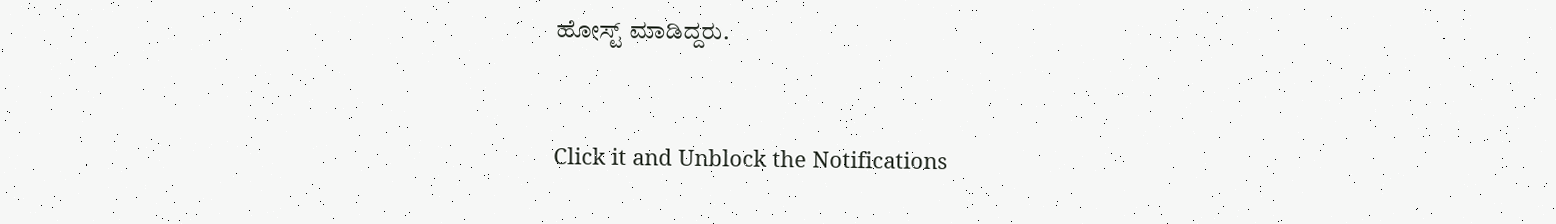ಹೋಸ್ಟ್ ಮಾಡಿದ್ದರು.


Click it and Unblock the Notifications